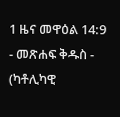1 ዜና መዋዕል 14:9 - መጽሐፍ ቅዱስ - (ካቶሊካዊ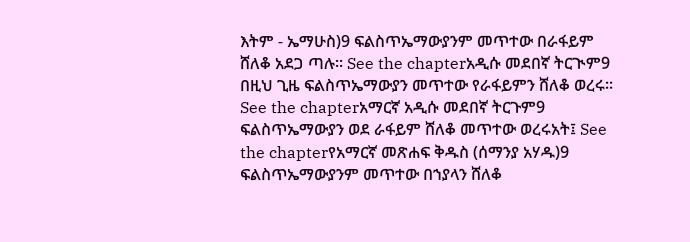እትም - ኤማሁስ)9 ፍልስጥኤማውያንም መጥተው በራፋይም ሸለቆ አደጋ ጣሉ። See the chapterአዲሱ መደበኛ ትርጒም9 በዚህ ጊዜ ፍልስጥኤማውያን መጥተው የራፋይምን ሸለቆ ወረሩ። See the chapterአማርኛ አዲሱ መደበኛ ትርጉም9 ፍልስጥኤማውያን ወደ ራፋይም ሸለቆ መጥተው ወረሩአት፤ See the chapterየአማርኛ መጽሐፍ ቅዱስ (ሰማንያ አሃዱ)9 ፍልስጥኤማውያንም መጥተው በኀያላን ሸለቆ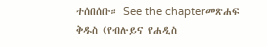ተሰበሰቡ። See the chapterመጽሐፍ ቅዱስ (የብሉይና የሐዲስ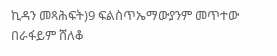ኪዳን መጻሕፍት)9 ፍልስጥኤማውያንም መጥተው በራፋይም ሸለቆ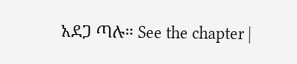አደጋ ጣሉ። See the chapter |